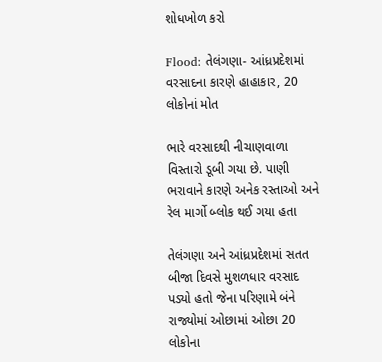શોધખોળ કરો

Flood: તેલંગણા- આંધ્રપ્રદેશમાં વરસાદના કારણે હાહાકાર, 20 લોકોનાં મોત

ભારે વરસાદથી નીચાણવાળા વિસ્તારો ડૂબી ગયા છે. પાણી ભરાવાને કારણે અનેક રસ્તાઓ અને રેલ માર્ગો બ્લોક થઈ ગયા હતા

તેલંગણા અને આંધ્રપ્રદેશમાં સતત બીજા દિવસે મુશળધાર વરસાદ પડ્યો હતો જેના પરિણામે બંને રાજ્યોમાં ઓછામાં ઓછા 20 લોકોના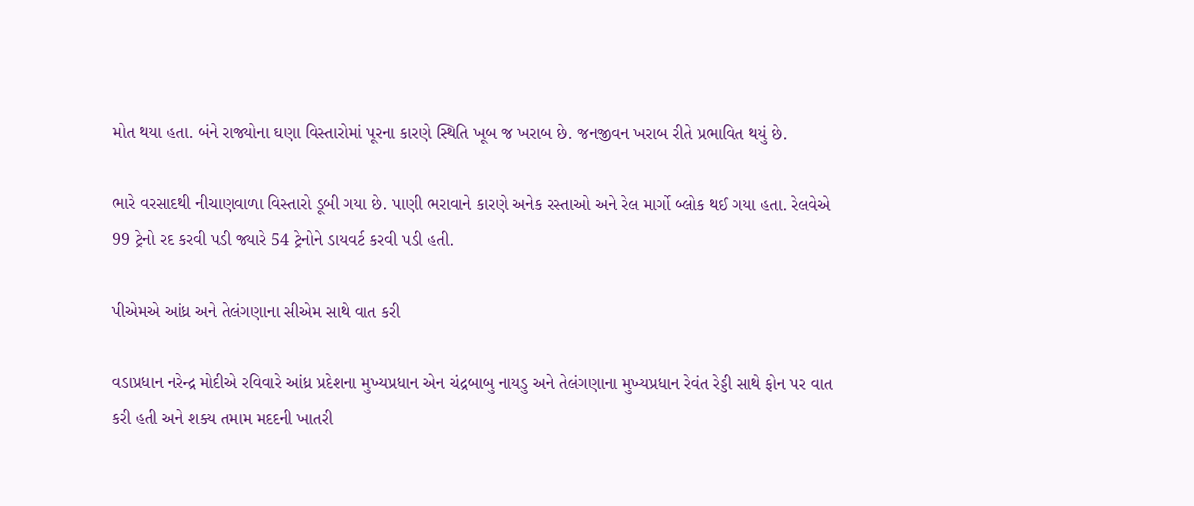મોત થયા હતા. બંને રાજ્યોના ઘણા વિસ્તારોમાં પૂરના કારણે સ્થિતિ ખૂબ જ ખરાબ છે. જનજીવન ખરાબ રીતે પ્રભાવિત થયું છે.

ભારે વરસાદથી નીચાણવાળા વિસ્તારો ડૂબી ગયા છે. પાણી ભરાવાને કારણે અનેક રસ્તાઓ અને રેલ માર્ગો બ્લોક થઈ ગયા હતા. રેલવેએ 99 ટ્રેનો રદ કરવી પડી જ્યારે 54 ટ્રેનોને ડાયવર્ટ કરવી પડી હતી.

પીએમએ આંધ્ર અને તેલંગણાના સીએમ સાથે વાત કરી

વડાપ્રધાન નરેન્દ્ર મોદીએ રવિવારે આંધ્ર પ્રદેશના મુખ્યપ્રધાન એન ચંદ્રબાબુ નાયડુ અને તેલંગણાના મુખ્યપ્રધાન રેવંત રેડ્ડી સાથે ફોન પર વાત કરી હતી અને શક્ય તમામ મદદની ખાતરી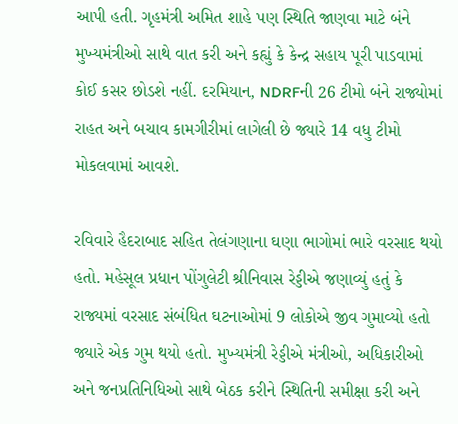આપી હતી. ગૃહમંત્રી અમિત શાહે પણ સ્થિતિ જાણવા માટે બંને મુખ્યમંત્રીઓ સાથે વાત કરી અને કહ્યું કે કેન્દ્ર સહાય પૂરી પાડવામાં કોઈ કસર છોડશે નહીં. દરમિયાન, NDRFની 26 ટીમો બંને રાજ્યોમાં રાહત અને બચાવ કામગીરીમાં લાગેલી છે જ્યારે 14 વધુ ટીમો મોકલવામાં આવશે.

રવિવારે હૈદરાબાદ સહિત તેલંગણાના ઘણા ભાગોમાં ભારે વરસાદ થયો હતો. મહેસૂલ પ્રધાન પોંગુલેટી શ્રીનિવાસ રેડ્ડીએ જણાવ્યું હતું કે રાજ્યમાં વરસાદ સંબંધિત ઘટનાઓમાં 9 લોકોએ જીવ ગુમાવ્યો હતો જ્યારે એક ગુમ થયો હતો. મુખ્યમંત્રી રેડ્ડીએ મંત્રીઓ, અધિકારીઓ અને જનપ્રતિનિધિઓ સાથે બેઠક કરીને સ્થિતિની સમીક્ષા કરી અને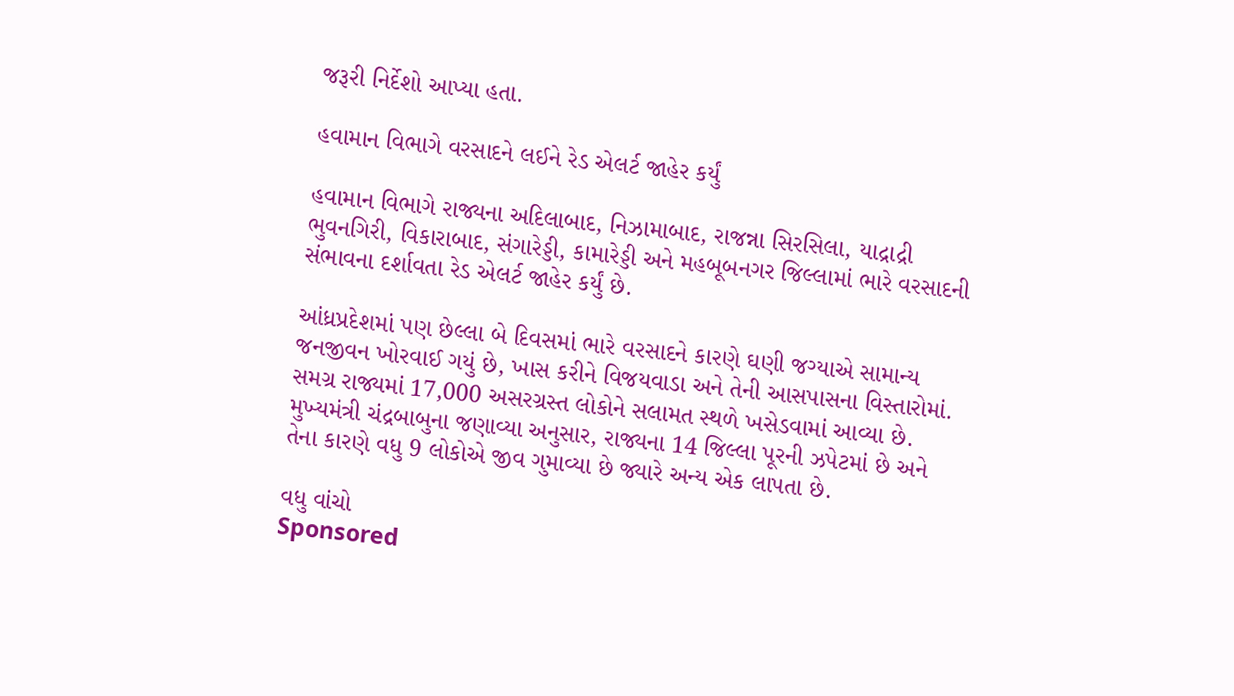જરૂરી નિર્દેશો આપ્યા હતા.

હવામાન વિભાગે વરસાદને લઈને રેડ એલર્ટ જાહેર કર્યું

હવામાન વિભાગે રાજ્યના અદિલાબાદ, નિઝામાબાદ, રાજન્ના સિરસિલા, યાદ્રાદ્રી ભુવનગિરી, વિકારાબાદ, સંગારેડ્ડી, કામારેડ્ડી અને મહબૂબનગર જિલ્લામાં ભારે વરસાદની સંભાવના દર્શાવતા રેડ એલર્ટ જાહેર કર્યું છે.

આંધ્રપ્રદેશમાં પણ છેલ્લા બે દિવસમાં ભારે વરસાદને કારણે ઘણી જગ્યાએ સામાન્ય જનજીવન ખોરવાઈ ગયું છે, ખાસ કરીને વિજયવાડા અને તેની આસપાસના વિસ્તારોમાં. સમગ્ર રાજ્યમાં 17,000 અસરગ્રસ્ત લોકોને સલામત સ્થળે ખસેડવામાં આવ્યા છે. મુખ્યમંત્રી ચંદ્રબાબુના જણાવ્યા અનુસાર, રાજ્યના 14 જિલ્લા પૂરની ઝપેટમાં છે અને તેના કારણે વધુ 9 લોકોએ જીવ ગુમાવ્યા છે જ્યારે અન્ય એક લાપતા છે.

વધુ વાંચો
Sponsored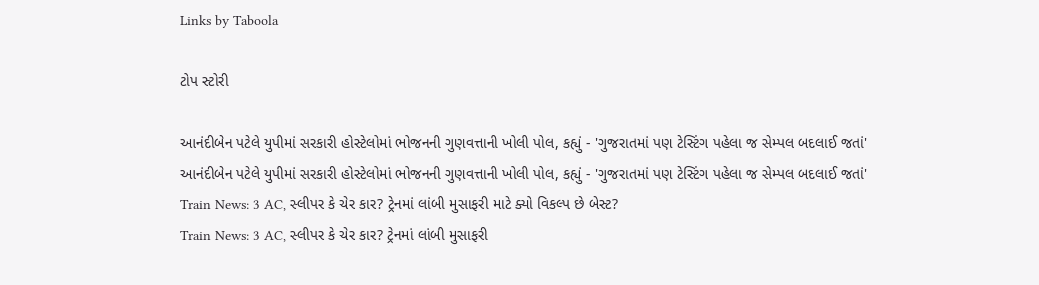Links by Taboola

ટોપ સ્ટોરી

આનંદીબેન પટેલે યુપીમાં સરકારી હોસ્ટેલોમાં ભોજનની ગુણવત્તાની ખોલી પોલ, કહ્યું - 'ગુજરાતમાં પણ ટેસ્ટિંગ પહેલા જ સેમ્પલ બદલાઈ જતાં'
આનંદીબેન પટેલે યુપીમાં સરકારી હોસ્ટેલોમાં ભોજનની ગુણવત્તાની ખોલી પોલ, કહ્યું - 'ગુજરાતમાં પણ ટેસ્ટિંગ પહેલા જ સેમ્પલ બદલાઈ જતાં'
Train News: 3 AC, સ્લીપર કે ચેર કાર? ટ્રેનમાં લાંબી મુસાફરી માટે ક્યો વિકલ્પ છે બેસ્ટ?
Train News: 3 AC, સ્લીપર કે ચેર કાર? ટ્રેનમાં લાંબી મુસાફરી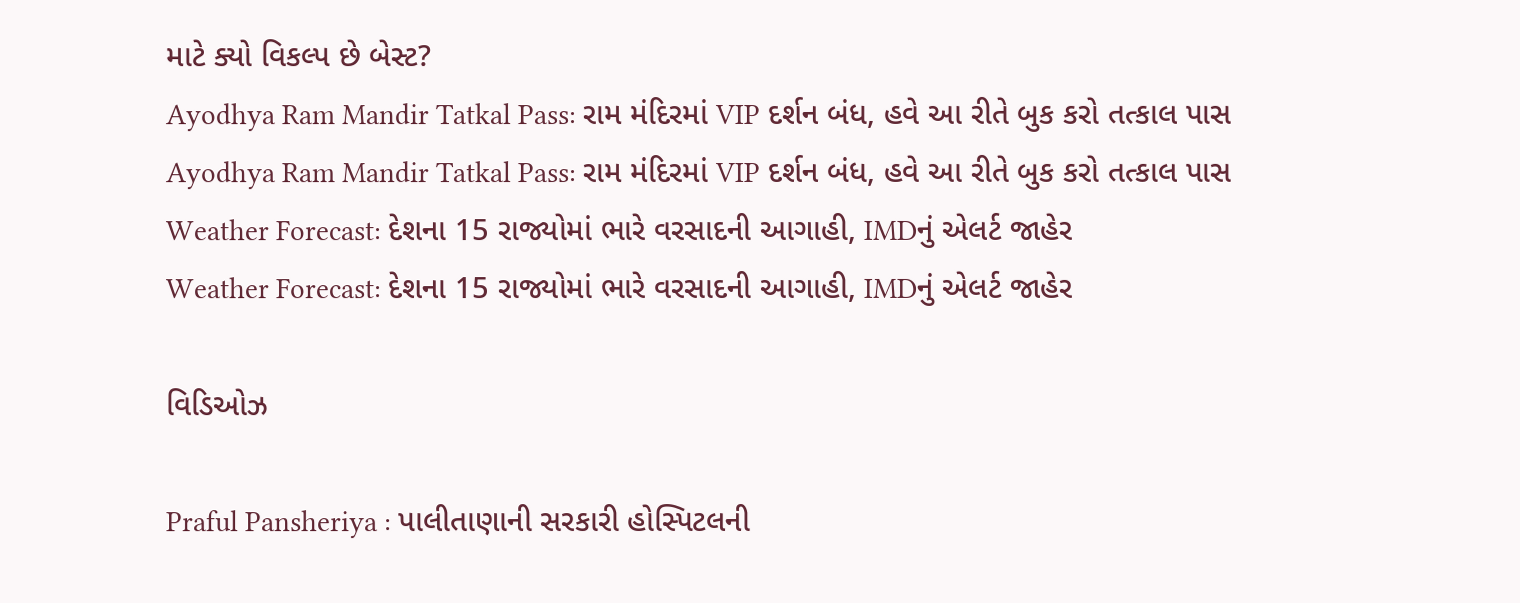માટે ક્યો વિકલ્પ છે બેસ્ટ?
Ayodhya Ram Mandir Tatkal Pass: રામ મંદિરમાં VIP દર્શન બંધ, હવે આ રીતે બુક કરો તત્કાલ પાસ
Ayodhya Ram Mandir Tatkal Pass: રામ મંદિરમાં VIP દર્શન બંધ, હવે આ રીતે બુક કરો તત્કાલ પાસ
Weather Forecast: દેશના 15 રાજ્યોમાં ભારે વરસાદની આગાહી, IMDનું એલર્ટ જાહેર
Weather Forecast: દેશના 15 રાજ્યોમાં ભારે વરસાદની આગાહી, IMDનું એલર્ટ જાહેર

વિડિઓઝ

Praful Pansheriya : પાલીતાણાની સરકારી હોસ્પિટલની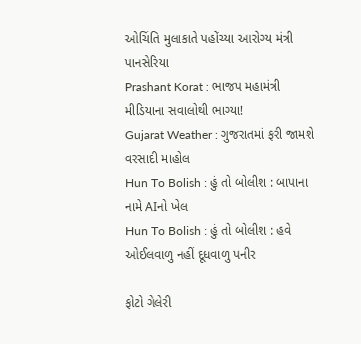ઓચિંતિ મુલાકાતે પહોંચ્યા આરોગ્ય મંત્રી પાનસેરિયા
Prashant Korat : ભાજપ મહામંત્રી મીડિયાના સવાલોથી ભાગ્યા!
Gujarat Weather : ગુજરાતમાં ફરી જામશે વરસાદી માહોલ
Hun To Bolish : હું તો બોલીશ : બાપાના નામે AIનો ખેલ
Hun To Bolish : હું તો બોલીશ : હવે ઓઈલવાળુ નહીં દૂધવાળુ પનીર

ફોટો ગેલેરી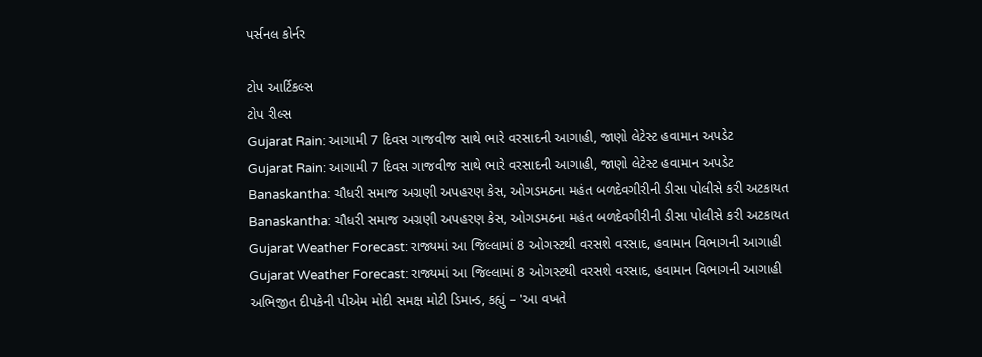પર્સનલ કોર્નર

ટોપ આર્ટિકલ્સ
ટોપ રીલ્સ
Gujarat Rain: આગામી 7 દિવસ ગાજવીજ સાથે ભારે વરસાદની આગાહી, જાણો લેટેસ્ટ હવામાન અપડેટ
Gujarat Rain: આગામી 7 દિવસ ગાજવીજ સાથે ભારે વરસાદની આગાહી, જાણો લેટેસ્ટ હવામાન અપડેટ
Banaskantha: ચૌધરી સમાજ અગ્રણી અપહરણ કેસ, ઓગડમઠના મહંત બળદેવગીરીની ડીસા પોલીસે કરી અટકાયત
Banaskantha: ચૌધરી સમાજ અગ્રણી અપહરણ કેસ, ઓગડમઠના મહંત બળદેવગીરીની ડીસા પોલીસે કરી અટકાયત
Gujarat Weather Forecast: રાજ્યમાં આ જિલ્લામાં 8 ઓગસ્ટથી વરસશે વરસાદ, હવામાન વિભાગની આગાહી
Gujarat Weather Forecast: રાજ્યમાં આ જિલ્લામાં 8 ઓગસ્ટથી વરસશે વરસાદ, હવામાન વિભાગની આગાહી
અભિજીત દીપકેની પીએમ મોદી સમક્ષ મોટી ડિમાન્ડ, કહ્યું – 'આ વખતે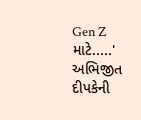Gen Z માટે.....'
અભિજીત દીપકેની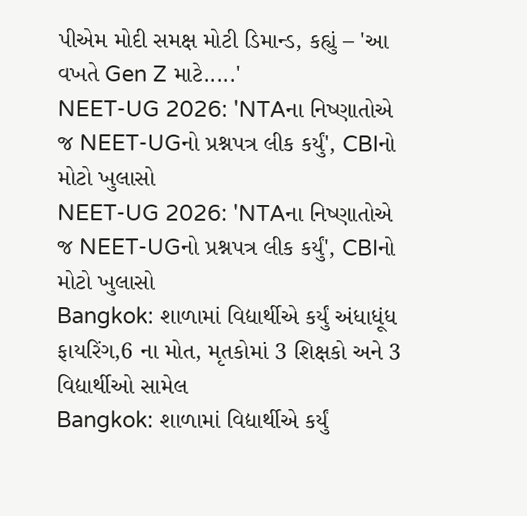પીએમ મોદી સમક્ષ મોટી ડિમાન્ડ, કહ્યું – 'આ વખતે Gen Z માટે.....'
NEET-UG 2026: 'NTAના નિષ્ણાતોએ જ NEET-UGનો પ્રશ્નપત્ર લીક કર્યું', CBIનો મોટો ખુલાસો
NEET-UG 2026: 'NTAના નિષ્ણાતોએ જ NEET-UGનો પ્રશ્નપત્ર લીક કર્યું', CBIનો મોટો ખુલાસો
Bangkok: શાળામાં વિદ્યાર્થીએ કર્યું અંધાધૂંધ ફાયરિંગ,6 ના મોત, મૃતકોમાં 3 શિક્ષકો અને 3 વિદ્યાર્થીઓ સામેલ
Bangkok: શાળામાં વિદ્યાર્થીએ કર્યું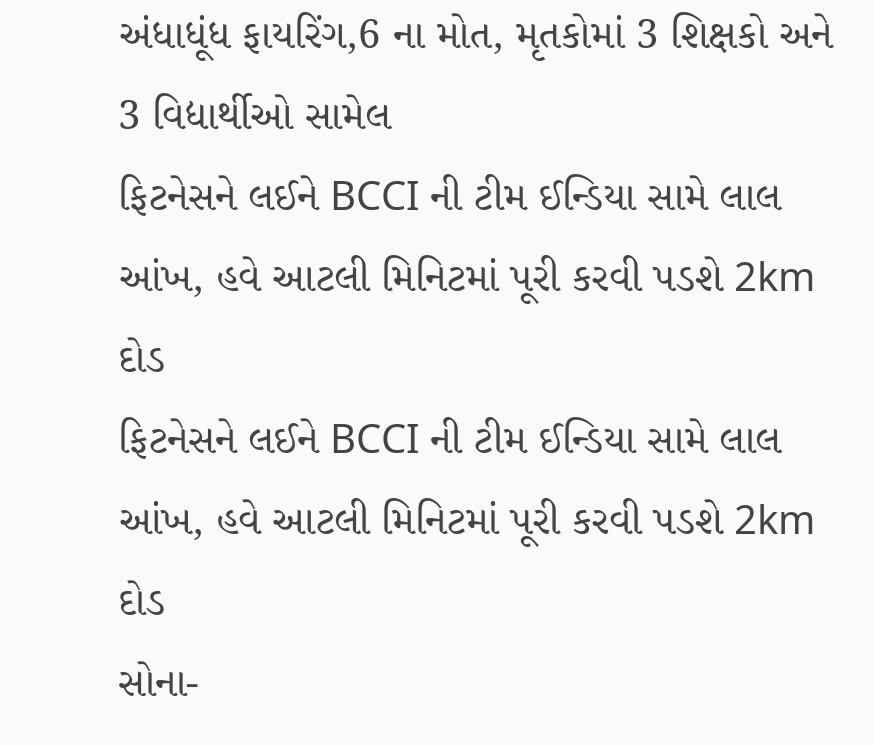અંધાધૂંધ ફાયરિંગ,6 ના મોત, મૃતકોમાં 3 શિક્ષકો અને 3 વિદ્યાર્થીઓ સામેલ
ફિટનેસને લઈને BCCI ની ટીમ ઈન્ડિયા સામે લાલ આંખ, હવે આટલી મિનિટમાં પૂરી કરવી પડશે 2km દોડ
ફિટનેસને લઈને BCCI ની ટીમ ઈન્ડિયા સામે લાલ આંખ, હવે આટલી મિનિટમાં પૂરી કરવી પડશે 2km દોડ
સોના-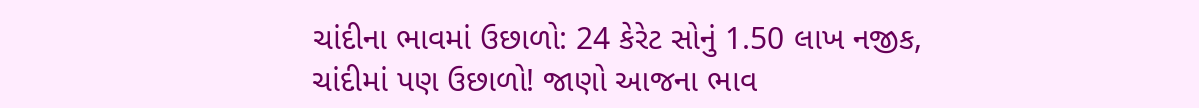ચાંદીના ભાવમાં ઉછાળો: 24 કેરેટ સોનું 1.50 લાખ નજીક, ચાંદીમાં પણ ઉછાળો! જાણો આજના ભાવ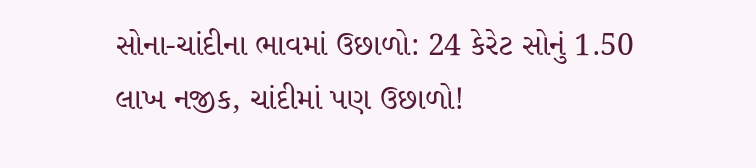સોના-ચાંદીના ભાવમાં ઉછાળો: 24 કેરેટ સોનું 1.50 લાખ નજીક, ચાંદીમાં પણ ઉછાળો!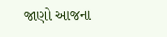જાણો આજના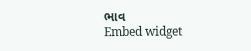ભાવ
Embed widget